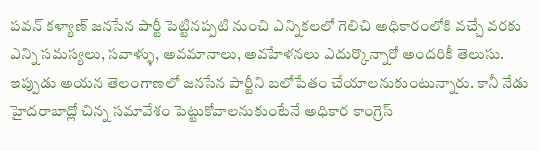పవన్ కళ్యాణ్ జనసేన పార్టీ పెట్టినప్పటి నుంచి ఎన్నికలలో గెలిచి అధికారంలోకి వచ్చే వరకు ఎన్ని సమస్యలు, సవాళ్ళు, అవమానాలు, అవహేళనలు ఎదుర్కొన్నారో అందరికీ తెలుసు. ఇప్పుడు అయన తెలంగాణలో జనసేన పార్టీని బలోపేతం చేయాలనుకుంటున్నారు. కానీ నేడు హైదరాబాద్లో చిన్న సమావేశం పెట్టుకోవాలనుకుంటేనే అధికార కాంగ్రెస్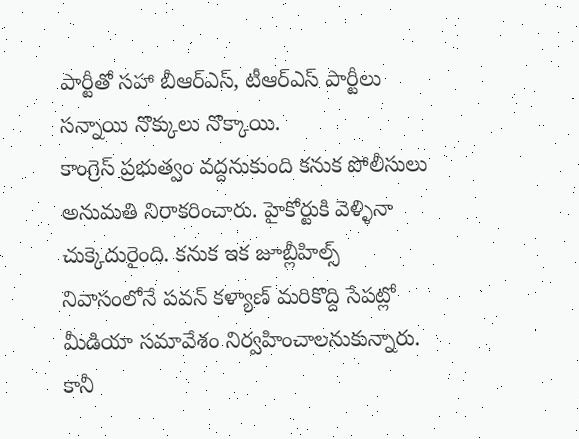పార్టీతో సహా బీఆర్ఎస్, టీఆర్ఎస్ పార్టీలు సన్నాయి నొక్కులు నొక్కాయి.
కాంగ్రెస్ ప్రభుత్వం వద్దనుకుంది కనుక పోలీసులు అనుమతి నిరాకరించారు. హైకోర్టుకి వెళ్ళినా చుక్కెదురైంది. కనుక ఇక జూబ్లీహిల్స్ నివాసంలోనే పవన్ కళ్యాణ్ మరికొద్ది సేపట్లో మీడియా సమావేశం నిర్వహించాలనుకున్నారు. కానీ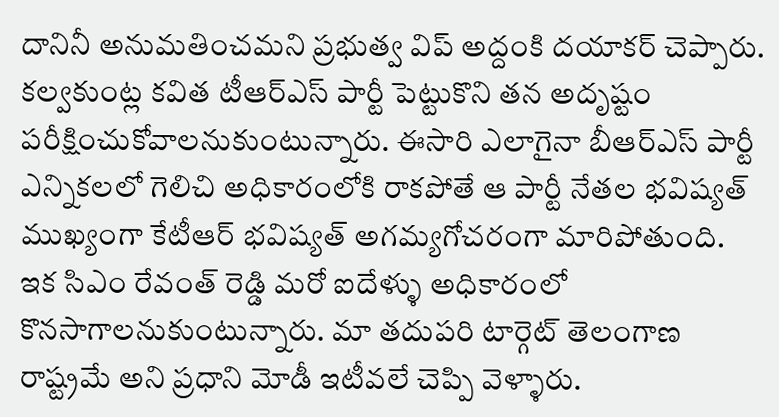దానినీ అనుమతించమని ప్రభుత్వ విప్ అద్దంకి దయాకర్ చెప్పారు.
కల్వకుంట్ల కవిత టీఆర్ఎస్ పార్టీ పెట్టుకొని తన అదృష్టం పరీక్షించుకోవాలనుకుంటున్నారు. ఈసారి ఎలాగైనా బీఆర్ఎస్ పార్టీ ఎన్నికలలో గెలిచి అధికారంలోకి రాకపోతే ఆ పార్టీ నేతల భవిష్యత్ ముఖ్యంగా కేటీఆర్ భవిష్యత్ అగమ్యగోచరంగా మారిపోతుంది.
ఇక సిఎం రేవంత్ రెడ్డి మరో ఐదేళ్ళు అధికారంలో కొనసాగాలనుకుంటున్నారు. మా తదుపరి టార్గెట్ తెలంగాణ రాష్ట్రమే అని ప్రధాని మోడీ ఇటీవలే చెప్పి వెళ్ళారు.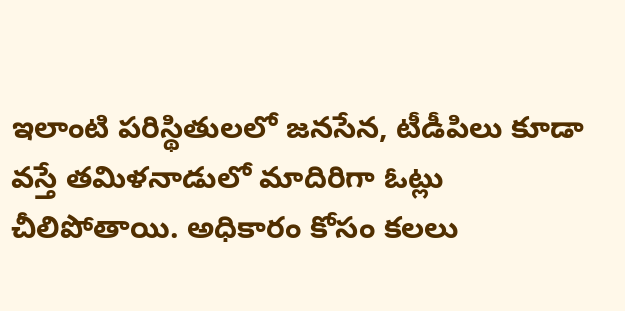ఇలాంటి పరిస్థితులలో జనసేన, టీడీపిలు కూడా వస్తే తమిళనాడులో మాదిరిగా ఓట్లు చీలిపోతాయి. అధికారం కోసం కలలు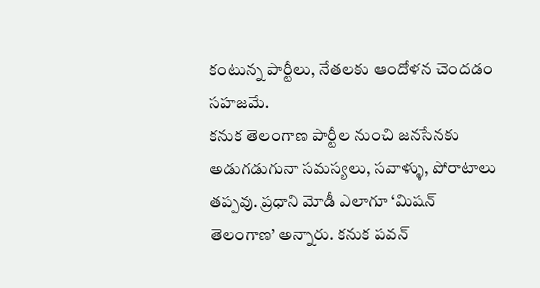కంటున్న పార్టీలు, నేతలకు ఆందోళన చెందడం సహజమే.
కనుక తెలంగాణ పార్టీల నుంచి జనసేనకు అడుగడుగునా సమస్యలు, సవాళ్ళు, పోరాటాలు తప్పవు. ప్రధాని మోడీ ఎలాగూ ‘మిషన్ తెలంగాణ’ అన్నారు. కనుక పవన్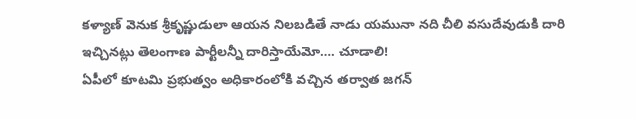కళ్యాణ్ వెనుక శ్రీకృష్ణుడులా ఆయన నిలబడితే నాడు యమునా నది చీలి వసుదేవుడుకి దారి ఇచ్చినట్లు తెలంగాణ పార్టీలన్నీ దారిస్తాయేమో…. చూడాలి!
ఏపీలో కూటమి ప్రభుత్వం అధికారంలోకి వచ్చిన తర్వాత జగన్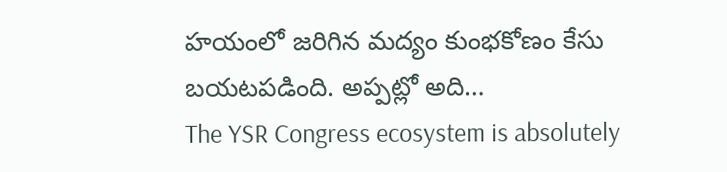హయంలో జరిగిన మద్యం కుంభకోణం కేసు బయటపడింది. అప్పట్లో అది…
The YSR Congress ecosystem is absolutely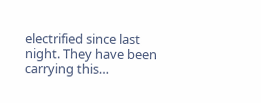electrified since last night. They have been carrying this…